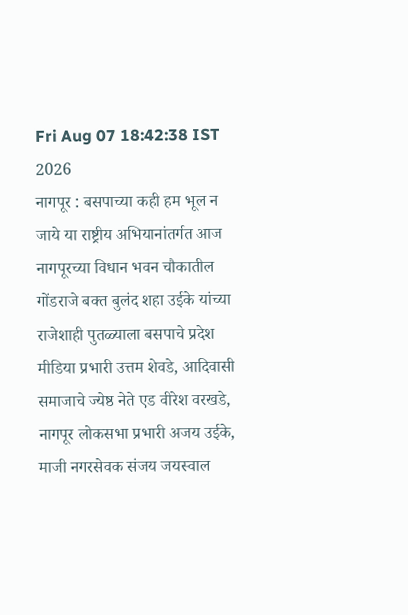Fri Aug 07 18:42:38 IST 2026
नागपूर : बसपाच्या कही हम भूल न जाये या राष्ट्रीय अभियानांतर्गत आज नागपूरच्या विधान भवन चौकातील गोंडराजे बक्त बुलंद शहा उईके यांच्या राजेशाही पुतळ्याला बसपाचे प्रदेश मीडिया प्रभारी उत्तम शेवडे, आदिवासी समाजाचे ज्येष्ठ नेते एड वीरेश वरखडे, नागपूर लोकसभा प्रभारी अजय उईके, माजी नगरसेवक संजय जयस्वाल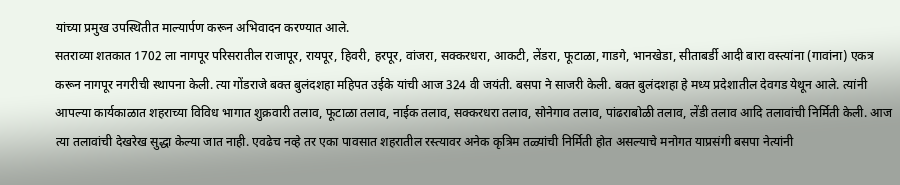यांच्या प्रमुख उपस्थितीत माल्यार्पण करून अभिवादन करण्यात आले.
सतराव्या शतकात 1702 ला नागपूर परिसरातील राजापूर, रायपूर, हिवरी, हरपूर, वांजरा, सक्करधरा, आकटी, लेंडरा, फूटाळा, गाडगे, भानखेडा, सीताबर्डी आदी बारा वस्त्यांना (गावांना) एकत्र करून नागपूर नगरीची स्थापना केली. त्या गोंडराजे बक्त बुलंदशहा महिपत उईके यांची आज 324 वी जयंती. बसपा ने साजरी केली. बक्त बुलंदशहा हे मध्य प्रदेशातील देवगड येथून आले. त्यांनी आपल्या कार्यकाळात शहराच्या विविध भागात शुक्रवारी तलाव, फूटाळा तलाव, नाईक तलाव, सक्करधरा तलाव, सोनेगाव तलाव, पांढराबोळी तलाव, लेंडी तलाव आदि तलावांची निर्मिती केली. आज त्या तलावांची देखरेख सुद्धा केल्या जात नाही. एवढेच नव्हे तर एका पावसात शहरातील रस्त्यावर अनेक कृत्रिम तळ्यांची निर्मिती होत असल्याचे मनोगत याप्रसंगी बसपा नेत्यांनी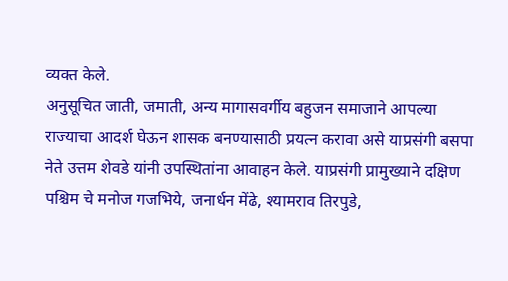व्यक्त केले.
अनुसूचित जाती, जमाती, अन्य मागासवर्गीय बहुजन समाजाने आपल्या राज्याचा आदर्श घेऊन शासक बनण्यासाठी प्रयत्न करावा असे याप्रसंगी बसपा नेते उत्तम शेवडे यांनी उपस्थितांना आवाहन केले. याप्रसंगी प्रामुख्याने दक्षिण पश्चिम चे मनोज गजभिये, जनार्धन मेंढे, श्यामराव तिरपुडे,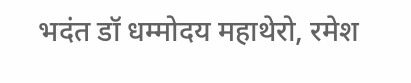भदंत डॉ धम्मोदय महाथेरो, रमेश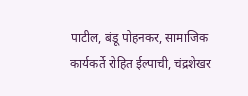पाटील, बंडू पोहनकर, सामाजिक कार्यकर्ते रोहित ईल्पाची, चंद्रशेखर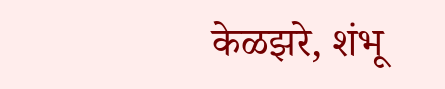केळझरे, शंभू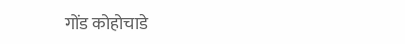गोंड कोहोचाडे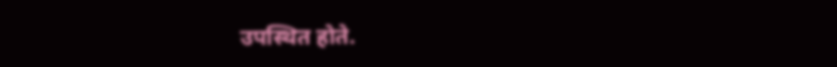उपस्थित होते.